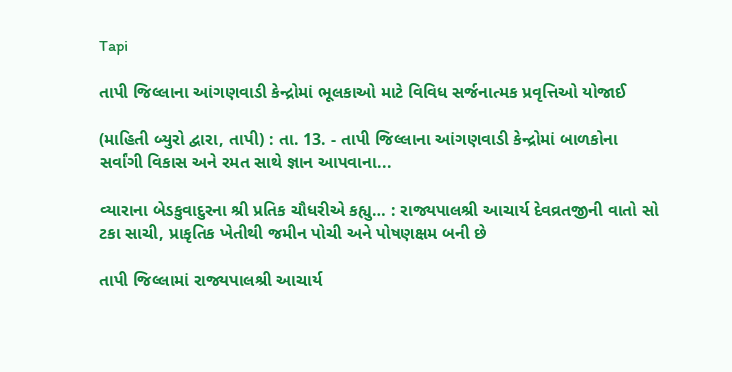Tapi

તાપી જિલ્લાના આંગણવાડી કેન્દ્રોમાં ભૂલકાઓ માટે વિવિધ સર્જનાત્મક પ્રવૃત્તિઓ યોજાઈ

(માહિતી બ્યુરો દ્વારા, તાપી) : તા. 13. - તાપી જિલ્લાના આંગણવાડી કેન્દ્રોમાં બાળકોના સર્વાંગી વિકાસ અને રમત સાથે જ્ઞાન આપવાના...

વ્યારાના બેડકુવાદુરના શ્રી પ્રતિક ચૌધરીએ કહ્યુ… : રાજ્યપાલશ્રી આચાર્ય દેવવ્રતજીની વાતો સો ટકા સાચી, પ્રાકૃતિક ખેતીથી જમીન પોચી અને પોષણક્ષમ બની છે

તાપી જિલ્લામાં રાજ્યપાલશ્રી આચાર્ય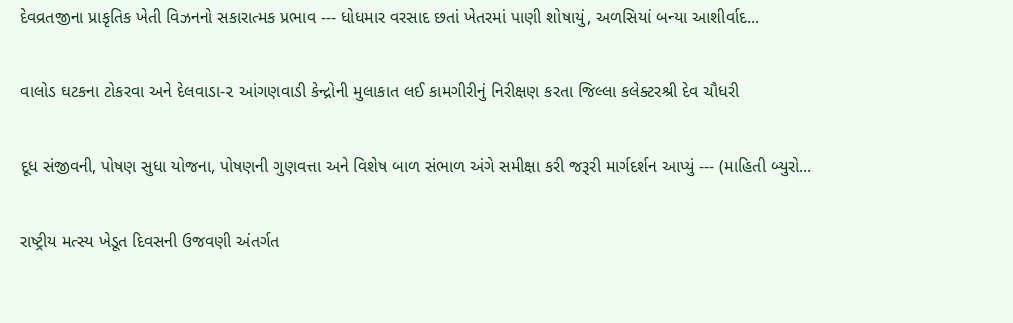દેવવ્રતજીના પ્રાકૃતિક ખેતી વિઝનનો સકારાત્મક પ્રભાવ --- ધોધમાર વરસાદ છતાં ખેતરમાં પાણી શોષાયું, અળસિયાં બન્યા આશીર્વાદ...

વાલોડ ઘટકના ટોકરવા અને દેલવાડા-૨ આંગણવાડી કેન્દ્રોની મુલાકાત લઈ કામગીરીનું નિરીક્ષણ કરતા જિલ્લા કલેક્ટરશ્રી દેવ ચૌધરી

દૂધ સંજીવની, પોષણ સુધા યોજના, પોષણની ગુણવત્તા અને વિશેષ બાળ સંભાળ અંગે સમીક્ષા કરી જરૂરી માર્ગદર્શન આપ્યું --- (માહિતી બ્યુરો...

રાષ્ટ્રીય મત્સ્ય ખેડૂત દિવસની ઉજવણી અંતર્ગત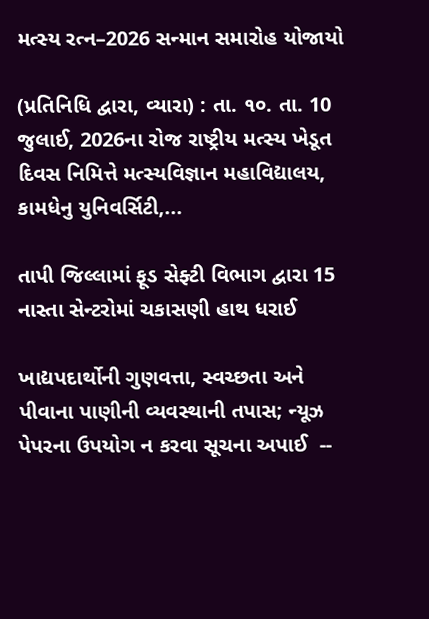મત્સ્ય રત્ન–2026 સન્માન સમારોહ યોજાયો

(પ્રતિનિધિ દ્વારા, વ્યારા) : તા. ૧૦. તા. 10 જુલાઈ, 2026ના રોજ રાષ્ટ્રીય મત્સ્ય ખેડૂત દિવસ નિમિત્તે મત્સ્યવિજ્ઞાન મહાવિદ્યાલય, કામધેનુ યુનિવર્સિટી,...

તાપી જિલ્લામાં ફૂડ સેફ્ટી વિભાગ દ્વારા 15 નાસ્તા સેન્ટરોમાં ચકાસણી હાથ ધરાઈ

ખાદ્યપદાર્થોની ગુણવત્તા, સ્વચ્છતા અને પીવાના પાણીની વ્યવસ્થાની તપાસ; ન્યૂઝ પેપરના ઉપયોગ ન કરવા સૂચના અપાઈ  --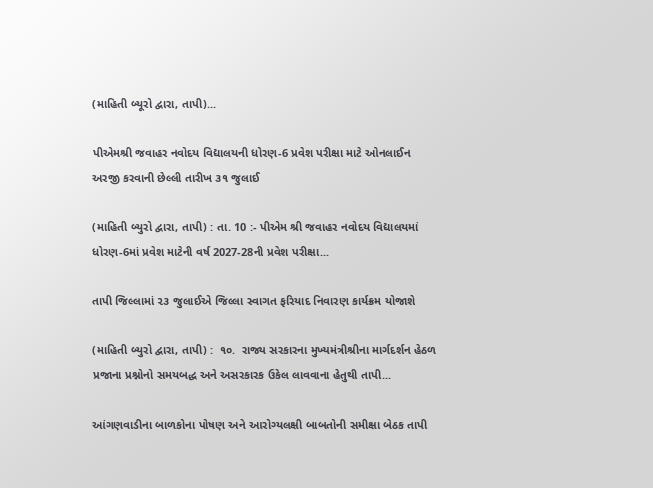(માહિતી બ્યૂરો દ્વારા, તાપી)...

પીએમશ્રી જવાહર નવોદય વિદ્યાલયની ધોરણ-6 પ્રવેશ પરીક્ષા માટે ઓનલાઈન અરજી કરવાની છેલ્લી તારીખ ૩૧ જુલાઈ

(માહિતી બ્યુરો દ્વારા, તાપી) : તા. 10 :- પીએમ શ્રી જવાહર નવોદય વિદ્યાલયમાં ધોરણ-6માં પ્રવેશ માટેની વર્ષ 2027-28ની પ્રવેશ પરીક્ષા...

તાપી જિલ્લામાં ૨૩ જુલાઈએ જિલ્લા સ્વાગત ફરિયાદ નિવારણ કાર્યક્રમ યોજાશે

(માહિતી બ્યુરો દ્વારા, તાપી) :  ૧૦.  રાજ્ય સરકારના મુખ્યમંત્રીશ્રીના માર્ગદર્શન હેઠળ પ્રજાના પ્રશ્નોનો સમયબદ્ધ અને અસરકારક ઉકેલ લાવવાના હેતુથી તાપી...

આંગણવાડીના બાળકોના પોષણ અને આરોગ્યલક્ષી બાબતોની સમીક્ષા બેઠક તાપી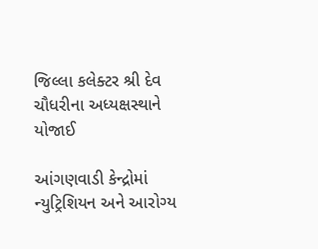જિલ્લા કલેક્ટર શ્રી દેવ ચૌધરીના અધ્યક્ષસ્થાને યોજાઈ

આંગણવાડી કેન્દ્રોમાં ન્યુટ્રિશિયન અને આરોગ્ય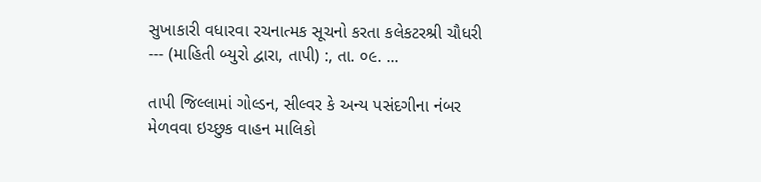સુખાકારી વધારવા રચનાત્મક સૂચનો કરતા કલેકટરશ્રી ચૌધરી --- (માહિતી બ્યુરો દ્વારા, તાપી) :, તા. ૦૯. ...

તાપી જિલ્લામાં ગોલ્ડન, સીલ્વર કે અન્ય પસંદગીના નંબર મેળવવા ઇચ્છુક વાહન માલિકો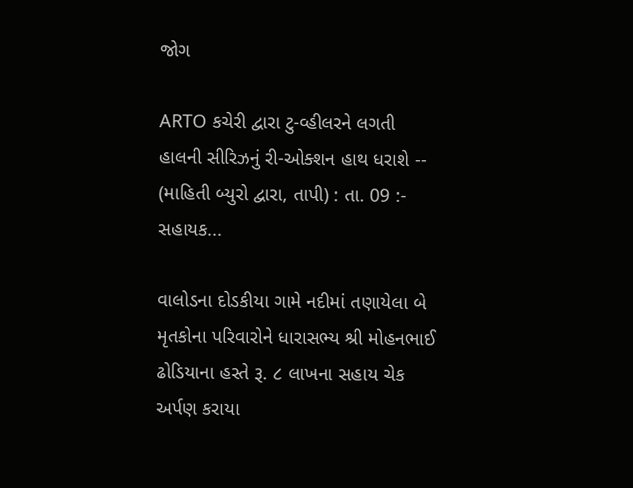જોગ

ARTO કચેરી દ્વારા ટુ-વ્હીલરને લગતી હાલની સીરિઝનું રી-ઓક્શન હાથ ધરાશે -- (માહિતી બ્યુરો દ્વારા, તાપી) : તા. 09 :- સહાયક...

વાલોડના દોડકીયા ગામે નદીમાં તણાયેલા બે મૃતકોના પરિવારોને ધારાસભ્ય શ્રી મોહનભાઈ ઢોડિયાના હસ્તે રૂ. ૮ લાખના સહાય ચેક અર્પણ કરાયા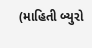(માહિતી બ્યુરો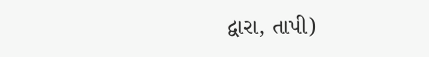દ્વારા, તાપી)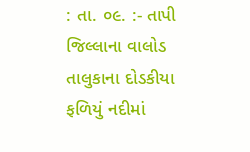: તા. ૦૯. :- તાપી જિલ્લાના વાલોડ તાલુકાના દોડકીયા ફળિયું નદીમાં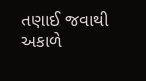તણાઈ જવાથી અકાળે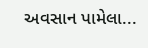અવસાન પામેલા...